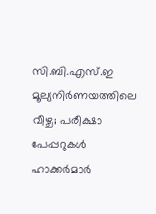സി.ബി.എസ്.ഇ മൂല്യനിർണയത്തിലെ വീഴ്ച; പരീക്ഷാ പേപ്പറുകൾ ഹാക്കർമാർ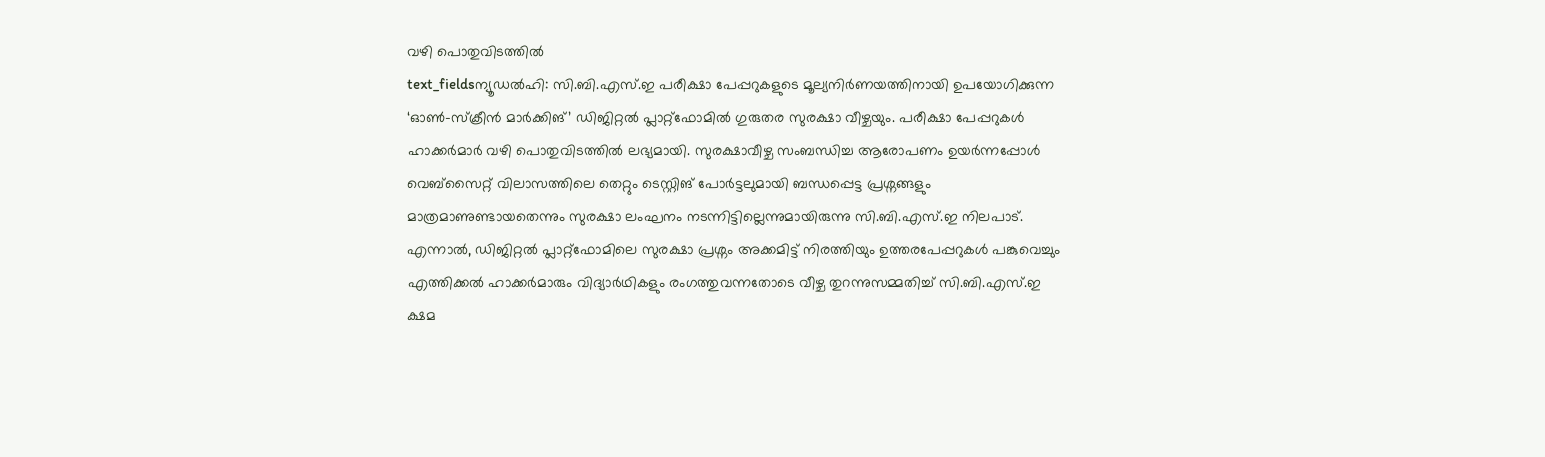വഴി പൊതുവിടത്തിൽ
text_fieldsന്യൂഡൽഹി: സി.ബി.എസ്.ഇ പരീക്ഷാ പേപ്പറുകളുടെ മൂല്യനിർണയത്തിനായി ഉപയോഗിക്കുന്ന ‘ഓൺ-സ്ക്രീൻ മാർക്കിങ്’ ഡിജിറ്റൽ പ്ലാറ്റ്ഫോമിൽ ഗുരുതര സുരക്ഷാ വീഴ്ചയും. പരീക്ഷാ പേപ്പറുകൾ ഹാക്കർമാർ വഴി പൊതുവിടത്തിൽ ലഭ്യമായി. സുരക്ഷാവീഴ്ച സംബന്ധിച്ച ആരോപണം ഉയർന്നപ്പോൾ വെബ്സൈറ്റ് വിലാസത്തിലെ തെറ്റും ടെസ്റ്റിങ് പോർട്ടലുമായി ബന്ധപ്പെട്ട പ്രശ്നങ്ങളും മാത്രമാണുണ്ടായതെന്നും സുരക്ഷാ ലംഘനം നടന്നിട്ടില്ലെന്നുമായിരുന്നു സി.ബി.എസ്.ഇ നിലപാട്. എന്നാൽ, ഡിജിറ്റൽ പ്ലാറ്റ്ഫോമിലെ സുരക്ഷാ പ്രശ്നം അക്കമിട്ട് നിരത്തിയും ഉത്തരപേപ്പറുകൾ പങ്കുവെച്ചും എത്തിക്കൽ ഹാക്കർമാരും വിദ്യാർഥികളും രംഗത്തുവന്നതോടെ വീഴ്ച തുറന്നുസമ്മതിച്ച് സി.ബി.എസ്.ഇ ക്ഷമ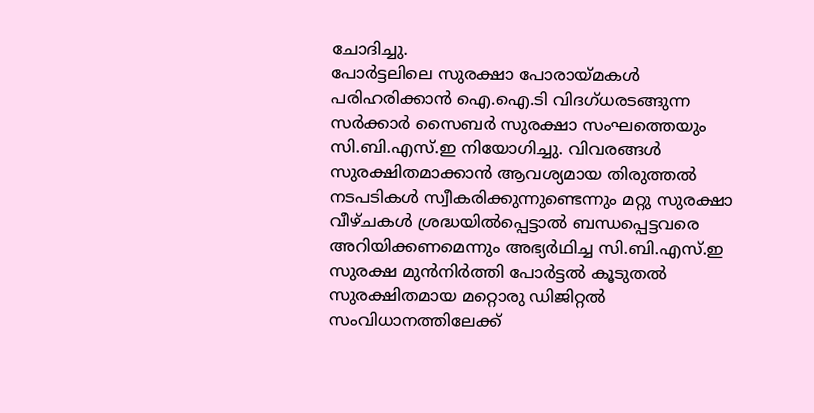ചോദിച്ചു.
പോർട്ടലിലെ സുരക്ഷാ പോരായ്മകൾ പരിഹരിക്കാൻ ഐ.ഐ.ടി വിദഗ്ധരടങ്ങുന്ന സർക്കാർ സൈബർ സുരക്ഷാ സംഘത്തെയും സി.ബി.എസ്.ഇ നിയോഗിച്ചു. വിവരങ്ങൾ സുരക്ഷിതമാക്കാൻ ആവശ്യമായ തിരുത്തൽ നടപടികൾ സ്വീകരിക്കുന്നുണ്ടെന്നും മറ്റു സുരക്ഷാ വീഴ്ചകൾ ശ്രദ്ധയിൽപ്പെട്ടാൽ ബന്ധപ്പെട്ടവരെ അറിയിക്കണമെന്നും അഭ്യർഥിച്ച സി.ബി.എസ്.ഇ സുരക്ഷ മുൻനിർത്തി പോർട്ടൽ കൂടുതൽ സുരക്ഷിതമായ മറ്റൊരു ഡിജിറ്റൽ സംവിധാനത്തിലേക്ക്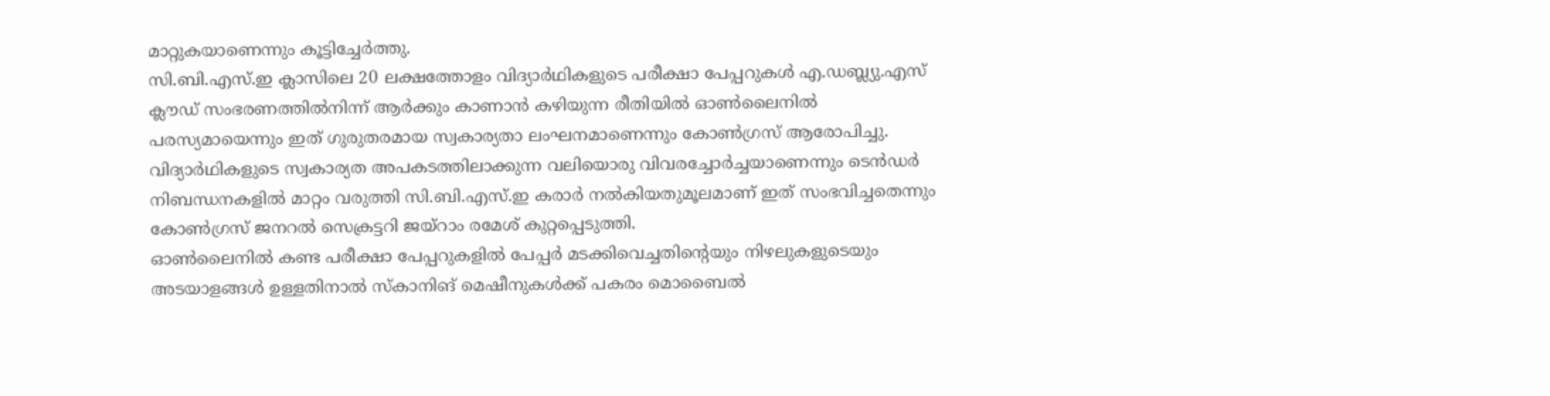മാറ്റുകയാണെന്നും കൂട്ടിച്ചേർത്തു.
സി.ബി.എസ്.ഇ ക്ലാസിലെ 20 ലക്ഷത്തോളം വിദ്യാർഥികളുടെ പരീക്ഷാ പേപ്പറുകൾ എ.ഡബ്ല്യു.എസ് ക്ലൗഡ് സംഭരണത്തിൽനിന്ന് ആർക്കും കാണാൻ കഴിയുന്ന രീതിയിൽ ഓൺലൈനിൽ പരസ്യമായെന്നും ഇത് ഗുരുതരമായ സ്വകാര്യതാ ലംഘനമാണെന്നും കോൺഗ്രസ് ആരോപിച്ചു. വിദ്യാർഥികളുടെ സ്വകാര്യത അപകടത്തിലാക്കുന്ന വലിയൊരു വിവരച്ചോർച്ചയാണെന്നും ടെൻഡർ നിബന്ധനകളിൽ മാറ്റം വരുത്തി സി.ബി.എസ്.ഇ കരാർ നൽകിയതുമൂലമാണ് ഇത് സംഭവിച്ചതെന്നും കോൺഗ്രസ് ജനറൽ സെക്രട്ടറി ജയ്റാം രമേശ് കുറ്റപ്പെടുത്തി.
ഓൺലൈനിൽ കണ്ട പരീക്ഷാ പേപ്പറുകളിൽ പേപ്പർ മടക്കിവെച്ചതിന്റെയും നിഴലുകളുടെയും അടയാളങ്ങൾ ഉള്ളതിനാൽ സ്കാനിങ് മെഷീനുകൾക്ക് പകരം മൊബൈൽ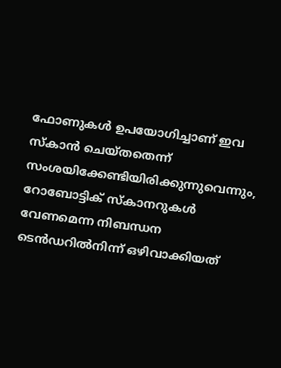ഫോണുകൾ ഉപയോഗിച്ചാണ് ഇവ സ്കാൻ ചെയ്തതെന്ന് സംശയിക്കേണ്ടിയിരിക്കുന്നുവെന്നും, റോബോട്ടിക് സ്കാനറുകൾ വേണമെന്ന നിബന്ധന ടെൻഡറിൽനിന്ന് ഒഴിവാക്കിയത്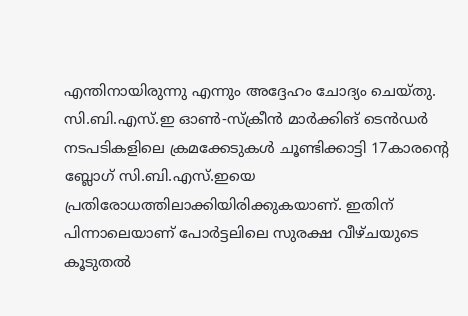എന്തിനായിരുന്നു എന്നും അദ്ദേഹം ചോദ്യം ചെയ്തു.
സി.ബി.എസ്.ഇ ഓൺ-സ്ക്രീൻ മാർക്കിങ് ടെൻഡർ നടപടികളിലെ ക്രമക്കേടുകൾ ചൂണ്ടിക്കാട്ടി 17കാരന്റെ ബ്ലോഗ് സി.ബി.എസ്.ഇയെ പ്രതിരോധത്തിലാക്കിയിരിക്കുകയാണ്. ഇതിന് പിന്നാലെയാണ് പോർട്ടലിലെ സുരക്ഷ വീഴ്ചയുടെ കൂടുതൽ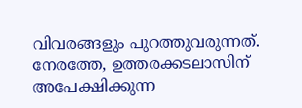വിവരങ്ങളും പുറത്തുവരുന്നത്. നേരത്തേ, ഉത്തരക്കടലാസിന് അപേക്ഷിക്കുന്ന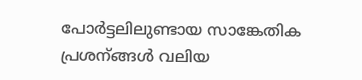പോർട്ടലിലുണ്ടായ സാങ്കേതിക പ്രശന്ങ്ങൾ വലിയ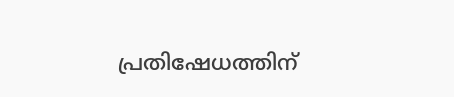പ്രതിഷേധത്തിന്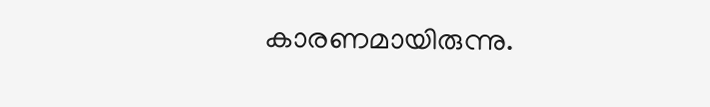കാരണമായിരുന്നു.